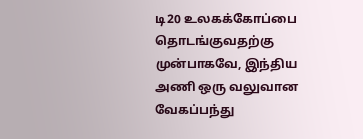டி20 உலகக்கோப்பை தொடங்குவதற்கு முன்பாகவே, இந்திய அணி ஒரு வலுவான வேகப்பந்து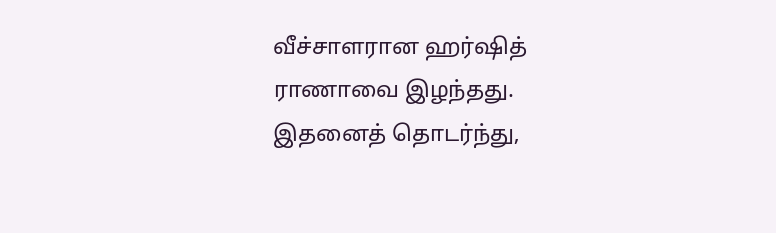வீச்சாளரான ஹர்ஷித் ராணாவை இழந்தது. இதனைத் தொடர்ந்து,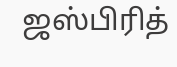ஜஸ்பிரித்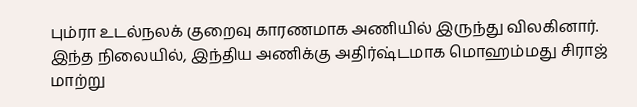பும்ரா உடல்நலக் குறைவு காரணமாக அணியில் இருந்து விலகினார். இந்த நிலையில், இந்திய அணிக்கு அதிர்ஷ்டமாக மொஹம்மது சிராஜ் மாற்று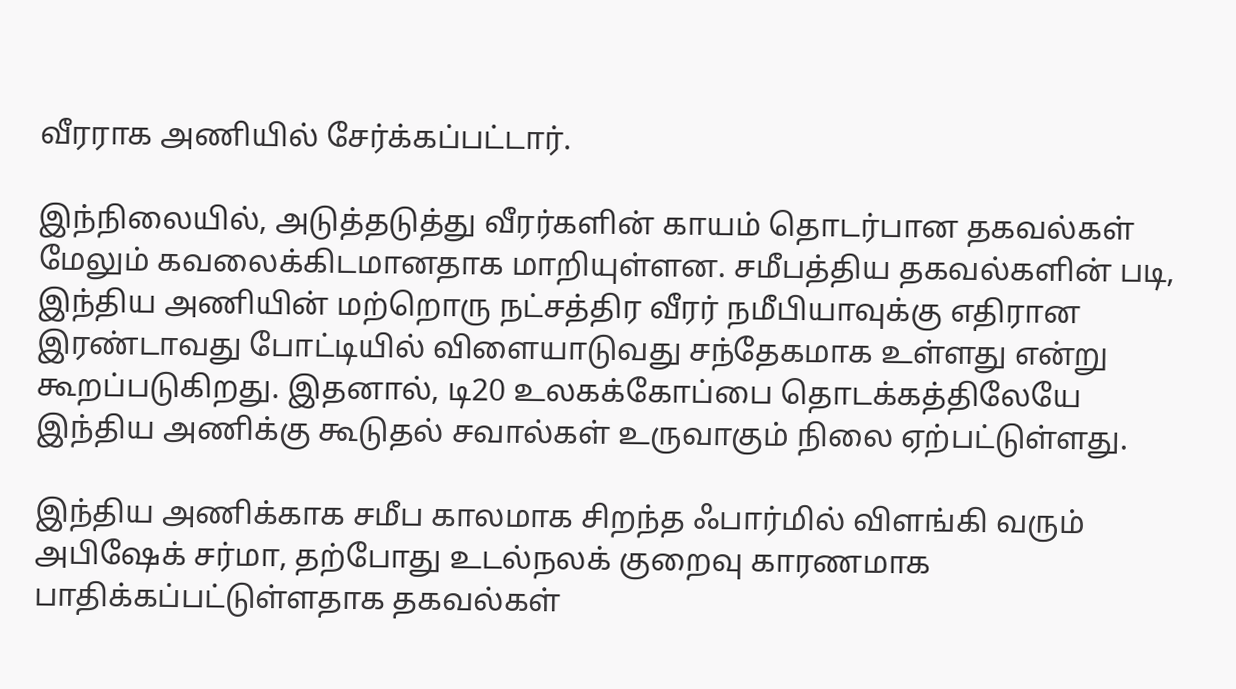வீரராக அணியில் சேர்க்கப்பட்டார்.

இந்நிலையில், அடுத்தடுத்து வீரர்களின் காயம் தொடர்பான தகவல்கள் மேலும் கவலைக்கிடமானதாக மாறியுள்ளன. சமீபத்திய தகவல்களின் படி, இந்திய அணியின் மற்றொரு நட்சத்திர வீரர் நமீபியாவுக்கு எதிரான இரண்டாவது போட்டியில் விளையாடுவது சந்தேகமாக உள்ளது என்று கூறப்படுகிறது. இதனால், டி20 உலகக்கோப்பை தொடக்கத்திலேயே இந்திய அணிக்கு கூடுதல் சவால்கள் உருவாகும் நிலை ஏற்பட்டுள்ளது.

இந்திய அணிக்காக சமீப காலமாக சிறந்த ஃபார்மில் விளங்கி வரும் அபிஷேக் சர்மா, தற்போது உடல்நலக் குறைவு காரணமாக பாதிக்கப்பட்டுள்ளதாக தகவல்கள்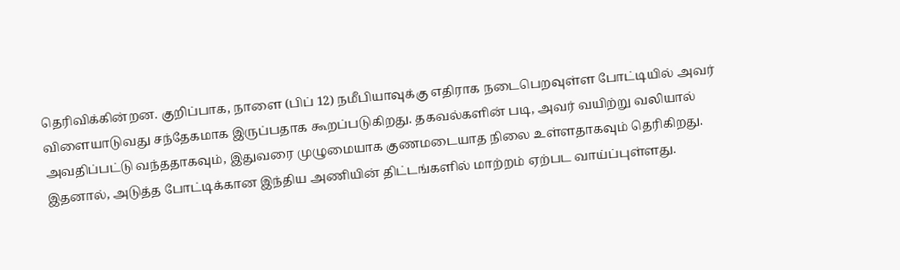தெரிவிக்கின்றன. குறிப்பாக, நாளை (பிப் 12) நமீபியாவுக்கு எதிராக நடைபெறவுள்ள போட்டியில் அவர் விளையாடுவது சந்தேகமாக இருப்பதாக கூறப்படுகிறது. தகவல்களின் படி, அவர் வயிற்று வலியால் அவதிப்பட்டு வந்ததாகவும், இதுவரை முழுமையாக குணமடையாத நிலை உள்ளதாகவும் தெரிகிறது. இதனால், அடுத்த போட்டிக்கான இந்திய அணியின் திட்டங்களில் மாற்றம் ஏற்பட வாய்ப்புள்ளது.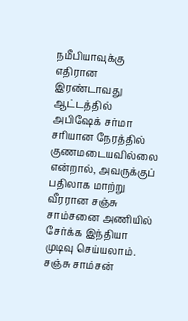நமீபியாவுக்கு எதிரான இரண்டாவது ஆட்டத்தில் அபிஷேக் சர்மா சரியான நேரத்தில் குணமடையவில்லை என்றால், அவருக்குப் பதிலாக மாற்று வீரரான சஞ்சு சாம்சனை அணியில் சேர்க்க இந்தியா முடிவு செய்யலாம். சஞ்சு சாம்சன்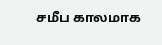சமீப காலமாக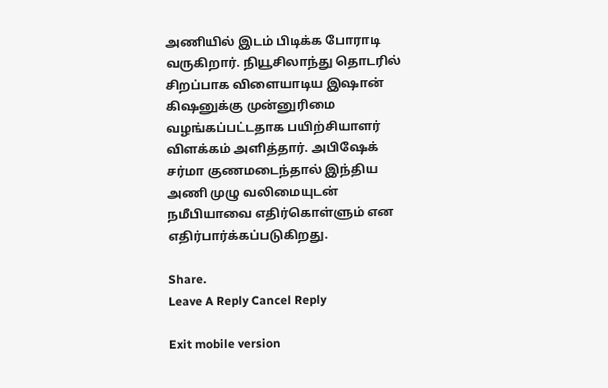அணியில் இடம் பிடிக்க போராடி வருகிறார். நியூசிலாந்து தொடரில் சிறப்பாக விளையாடிய இஷான் கிஷனுக்கு முன்னுரிமை வழங்கப்பட்டதாக பயிற்சியாளர் விளக்கம் அளித்தார். அபிஷேக் சர்மா குணமடைந்தால் இந்திய அணி முழு வலிமையுடன் நமீபியாவை எதிர்கொள்ளும் என எதிர்பார்க்கப்படுகிறது.

Share.
Leave A Reply Cancel Reply

Exit mobile version